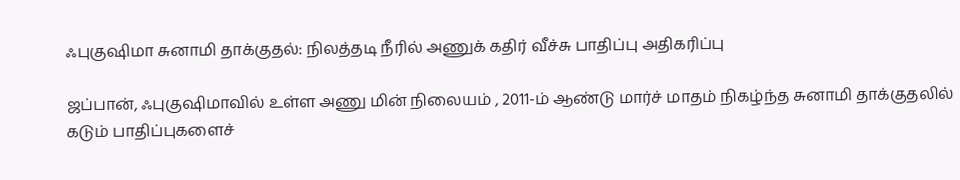ஃபுகுஷிமா சுனாமி தாக்குதல்: நிலத்தடி நீரில் அணுக் கதிர் வீச்சு பாதிப்பு அதிகரிப்பு

ஜப்பான், ஃபுகுஷிமாவில் உள்ள அணு மின் நிலையம் , 2011-ம் ஆண்டு மார்ச் மாதம் நிகழ்ந்த சுனாமி தாக்குதலில் கடும் பாதிப்புகளைச்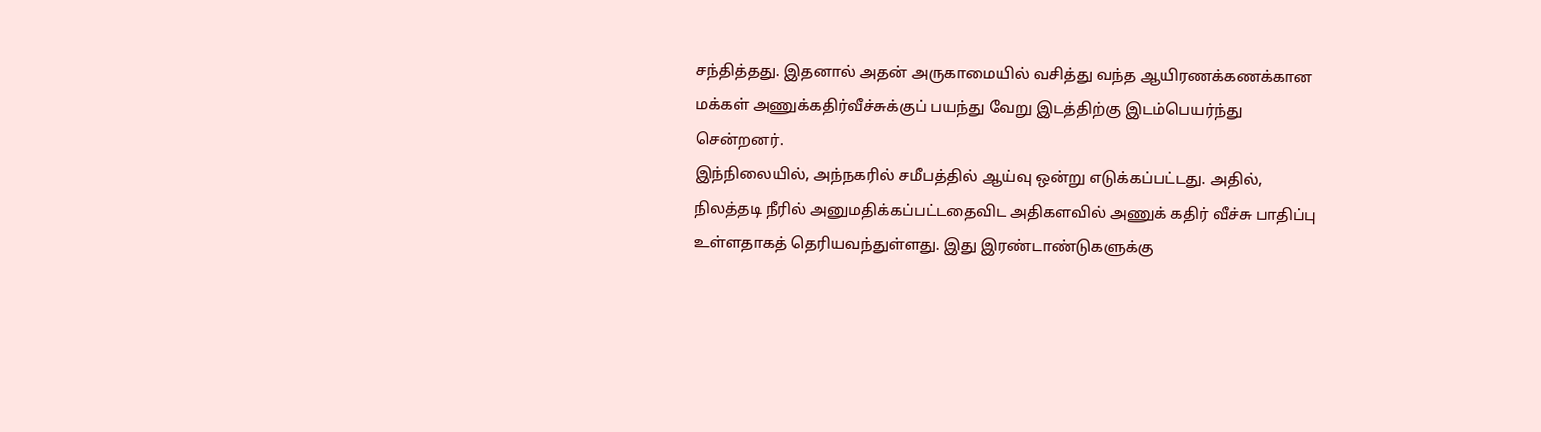சந்தித்தது. இதனால் அதன் அருகாமையில் வசித்து வந்த ஆயிரணக்கணக்கான மக்கள் அணுக்கதிர்வீச்சுக்குப் பயந்து வேறு இடத்திற்கு இடம்பெயர்ந்து சென்றனர்.
இந்நிலையில், அந்நகரில் சமீபத்தில் ஆய்வு ஒன்று எடுக்கப்பட்டது. அதில், நிலத்தடி நீரில் அனுமதிக்கப்பட்டதைவிட அதிகளவில் அணுக் கதிர் வீச்சு பாதிப்பு உள்ளதாகத் தெரியவந்துள்ளது. இது இரண்டாண்டுகளுக்கு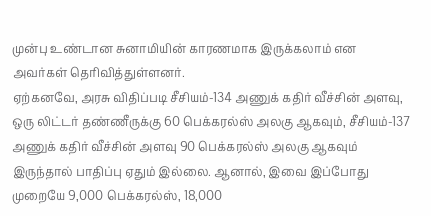முன்பு உண்டான சுனாமியின் காரணமாக இருக்கலாம் என அவர்கள் தெரிவித்துள்ளனர்.
ஏற்கனவே, அரசு விதிப்படி சீசியம்-134 அணுக் கதிர் வீச்சின் அளவு, ஒரு லிட்டர் தண்ணீருக்கு 60 பெக்கரல்ஸ் அலகு ஆகவும், சீசியம்-137 அணுக் கதிர் வீச்சின் அளவு 90 பெக்கரல்ஸ் அலகு ஆகவும் இருந்தால் பாதிப்பு ஏதும் இல்லை. ஆனால், இவை இப்போது முறையே 9,000 பெக்கரல்ஸ், 18,000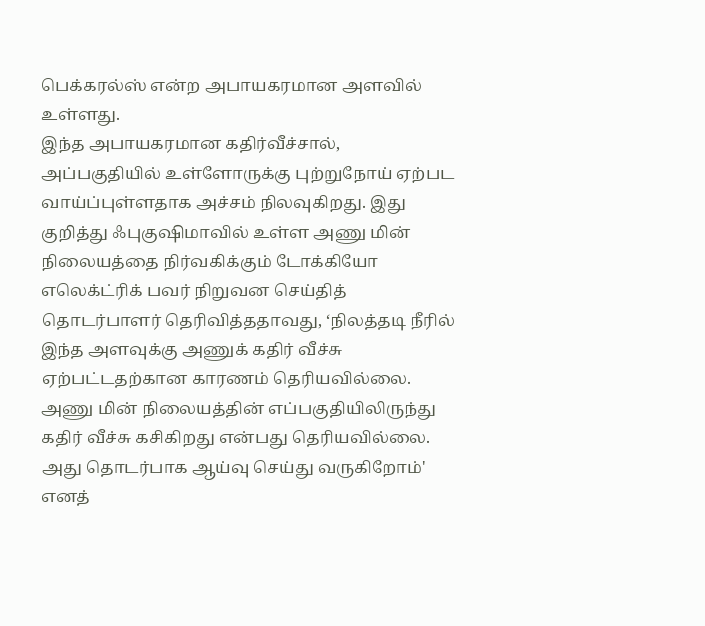பெக்கரல்ஸ் என்ற அபாயகரமான அளவில் உள்ளது.
இந்த அபாயகரமான கதிர்வீச்சால், அப்பகுதியில் உள்ளோருக்கு புற்றுநோய் ஏற்பட வாய்ப்புள்ளதாக அச்சம் நிலவுகிறது. இது குறித்து ஃபுகுஷிமாவில் உள்ள அணு மின் நிலையத்தை நிர்வகிக்கும் டோக்கியோ எலெக்ட்ரிக் பவர் நிறுவன செய்தித் தொடர்பாளர் தெரிவித்ததாவது, ‘நிலத்தடி நீரில் இந்த அளவுக்கு அணுக் கதிர் வீச்சு ஏற்பட்டதற்கான காரணம் தெரியவில்லை. அணு மின் நிலையத்தின் எப்பகுதியிலிருந்து கதிர் வீச்சு கசிகிறது என்பது தெரியவில்லை. அது தொடர்பாக ஆய்வு செய்து வருகிறோம்' எனத்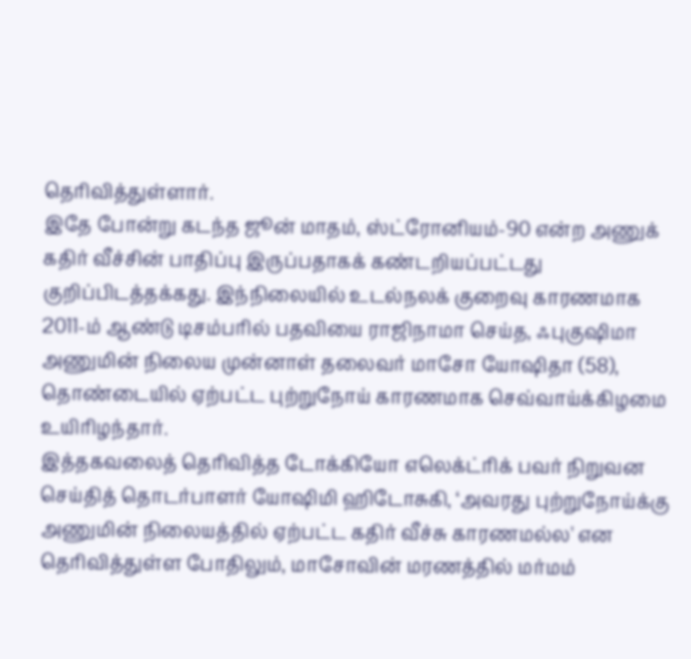தெரிவித்துள்ளார்.
இதே போன்று கடந்த ஜூன் மாதம், ஸ்ட்ரோனியம்-90 என்ற அணுக் கதிர் வீச்சின் பாதிப்பு இருப்பதாகக் கண்டறியப்பட்டது குறிப்பிடத்தக்கது. இந்நிலையில் உடல்நலக் குறைவு காரணமாக 2011-ம் ஆண்டு டிசம்பரில் பதவியை ராஜிநாமா செய்த, ஃபுகுஷிமா அணுமின் நிலைய முன்னாள் தலைவர் மாசோ யோஷிதா (58), தொண்டையில் ஏற்பட்ட புற்றுநோய் காரணமாக செவ்வாய்க்கிழமை உயிரிழந்தார்.
இத்தகவலைத் தெரிவித்த டோக்கியோ எலெக்ட்ரிக் பவர் நிறுவன செய்தித் தொடர்பாளர் யோஷிமி ஹிடோசுகி, ‘அவரது புற்றுநோய்க்கு அணுமின் நிலையத்தில் ஏற்பட்ட கதிர் வீச்சு காரணமல்ல' என தெரிவித்துள்ள போதிலும், மாசோவின் மரணத்தில் மர்மம்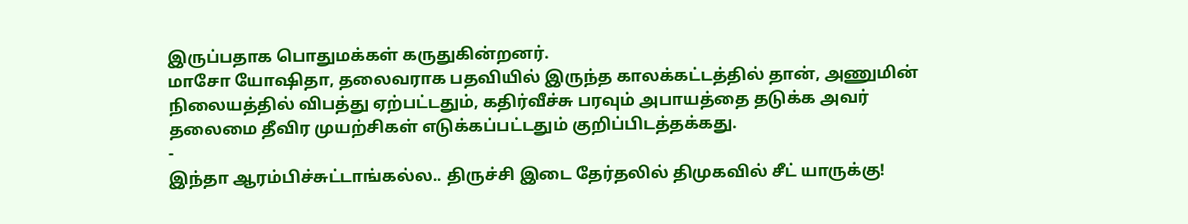இருப்பதாக பொதுமக்கள் கருதுகின்றனர்.
மாசோ யோஷிதா, தலைவராக பதவியில் இருந்த காலக்கட்டத்தில் தான், அணுமின் நிலையத்தில் விபத்து ஏற்பட்டதும், கதிர்வீச்சு பரவும் அபாயத்தை தடுக்க அவர் தலைமை தீவிர முயற்சிகள் எடுக்கப்பட்டதும் குறிப்பிடத்தக்கது.
-
இந்தா ஆரம்பிச்சுட்டாங்கல்ல.. திருச்சி இடை தேர்தலில் திமுகவில் சீட் யாருக்கு!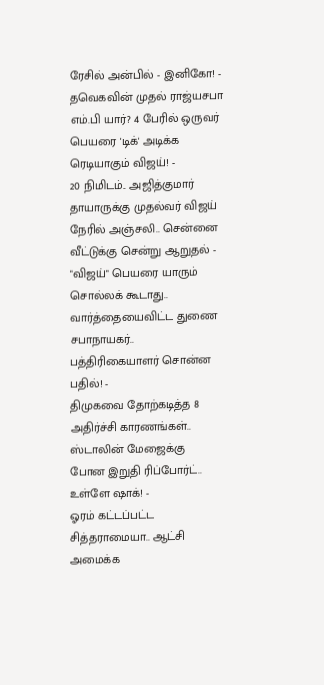ரேசில் அன்பில் - இனிகோ! -
தவெகவின் முதல் ராஜ்யசபா எம்.பி யார்? 4 பேரில் ஒருவர் பெயரை 'டிக்' அடிக்க ரெடியாகும் விஜய்! -
20 நிமிடம்.. அஜித்குமார் தாயாருக்கு முதல்வர் விஜய் நேரில் அஞ்சலி.. சென்னை வீட்டுக்கு சென்று ஆறுதல் -
"விஜய்" பெயரை யாரும் சொல்லக் கூடாது.. வார்த்தையைவிட்ட துணை சபாநாயகர்.. பத்திரிகையாளர் சொன்ன பதில்! -
திமுகவை தோற்கடித்த 8 அதிர்ச்சி காரணங்கள்.. ஸ்டாலின் மேஜைக்கு போன இறுதி ரிப்போர்ட்.. உள்ளே ஷாக்! -
ஓரம் கட்டப்பட்ட சித்தராமையா.. ஆட்சி அமைக்க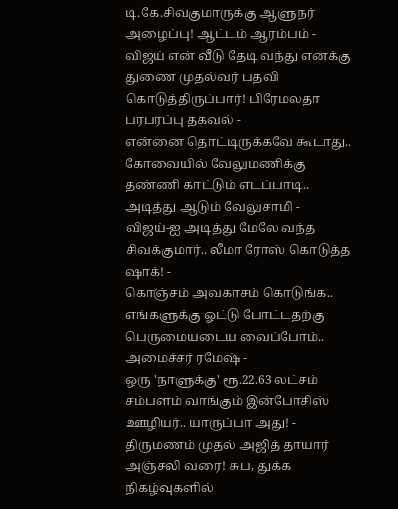டி.கே.சிவகுமாருக்கு ஆளுநர் அழைப்பு! ஆட்டம் ஆரம்பம் -
விஜய் என் வீடு தேடி வந்து எனக்கு துணை முதல்வர் பதவி கொடுத்திருப்பார்! பிரேமலதா பரபரப்பு தகவல் -
என்னை தொட்டிருக்கவே கூடாது.. கோவையில் வேலுமணிக்கு தண்ணி காட்டும் எடப்பாடி.. அடித்து ஆடும் வேலுசாமி -
விஜய்-ஐ அடித்து மேலே வந்த சிவக்குமார்.. லீமா ரோஸ் கொடுத்த ஷாக்! -
கொஞ்சம் அவகாசம் கொடுங்க.. எங்களுக்கு ஓட்டு போட்டதற்கு பெருமையடைய வைப்போம்.. அமைச்சர் ரமேஷ் -
ஒரு 'நாளுக்கு' ரூ.22.63 லட்சம் சம்பளம் வாங்கும் இன்போசிஸ் ஊழியர்.. யாருப்பா அது! -
திருமணம் முதல் அஜித் தாயார் அஞ்சலி வரை! சுப, துக்க நிகழ்வுகளில்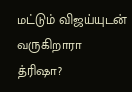மட்டும் விஜய்யுடன் வருகிறாரா த்ரிஷா?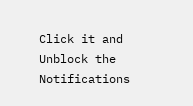Click it and Unblock the Notifications